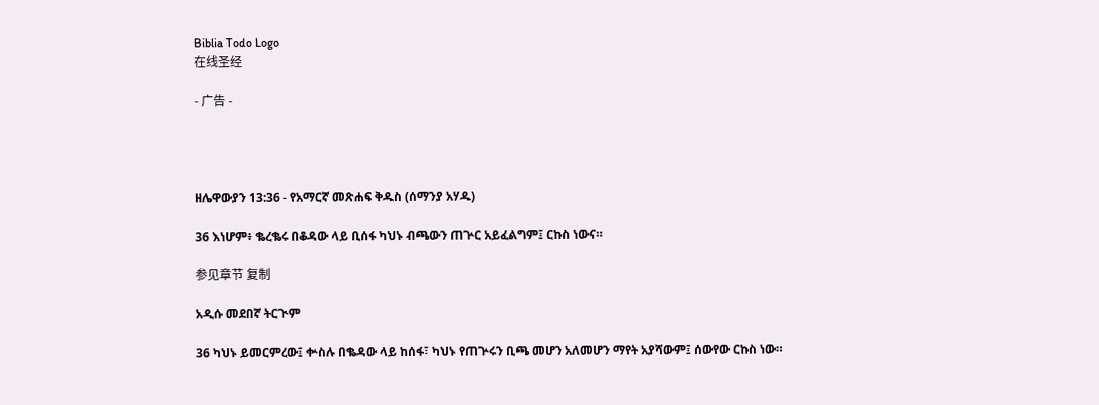Biblia Todo Logo
在线圣经

- 广告 -




ዘሌዋውያን 13:36 - የአማርኛ መጽሐፍ ቅዱስ (ሰማንያ አሃዱ)

36 እነሆም፥ ቈረቈሩ በቆዳው ላይ ቢሰፋ ካህኑ ብጫውን ጠጕር አይፈልግም፤ ርኩስ ነውና።

参见章节 复制

አዲሱ መደበኛ ትርጒም

36 ካህኑ ይመርምረው፤ ቍስሉ በቈዳው ላይ ከሰፋ፣ ካህኑ የጠጕሩን ቢጫ መሆን አለመሆን ማየት አያሻውም፤ ሰውየው ርኩስ ነው።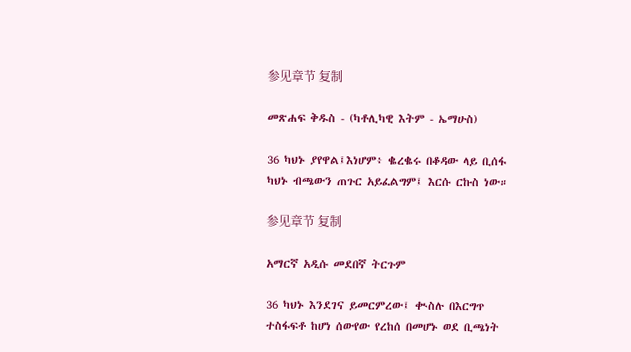参见章节 复制

መጽሐፍ ቅዱስ - (ካቶሊካዊ እትም - ኤማሁስ)

36 ካህኑ ያየዋል፤እነሆም፥ ቈረቈሩ በቆዳው ላይ ቢሰፋ ካህኑ ብጫውን ጠጉር አይፈልግም፤ እርሱ ርኩስ ነው።

参见章节 复制

አማርኛ አዲሱ መደበኛ ትርጉም

36 ካህኑ እንደገና ይመርምረው፤ ቊስሉ በእርግጥ ተስፋፍቶ ከሆነ ሰውየው የረከሰ በመሆኑ ወደ ቢጫነት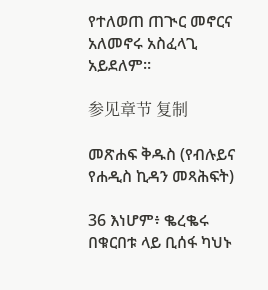የተለወጠ ጠጒር መኖርና አለመኖሩ አስፈላጊ አይደለም።

参见章节 复制

መጽሐፍ ቅዱስ (የብሉይና የሐዲስ ኪዳን መጻሕፍት)

36 እነሆም፥ ቈረቈሩ በቁርበቱ ላይ ቢሰፋ ካህኑ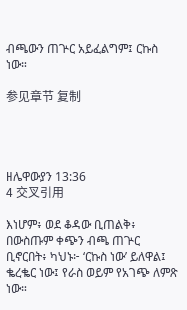ብጫውን ጠጕር አይፈልግም፤ ርኩስ ነው።

参见章节 复制




ዘሌዋውያን 13:36
4 交叉引用

እነሆም፥ ወደ ቆዳው ቢጠልቅ፥ በውስጡም ቀጭን ብጫ ጠጕር ቢኖርበት፥ ካህኑ፦ ‘ርኩስ ነው’ ይለዋል፤ ቈረቈር ነው፤ የራስ ወይም የአገጭ ለምጽ ነው።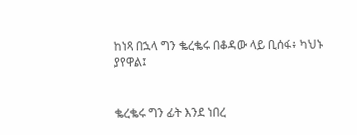ከነጻ በኋላ ግን ቈረቈሩ በቆዳው ላይ ቢሰፋ፥ ካህኑ ያየዋል፤


ቈረቈሩ ግን ፊት እንደ ነበረ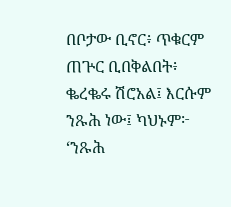በቦታው ቢኖር፥ ጥቁርም ጠጕር ቢበቅልበት፥ ቈረቈሩ ሽሮአል፤ እርሱም ንጹሕ ነው፤ ካህኑም፦ ‘ንጹሕ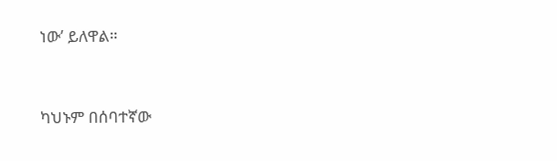ነው’ ይለዋል።


ካህኑም በሰባተኛው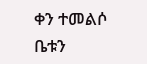ቀን ተመልሶ ቤቱን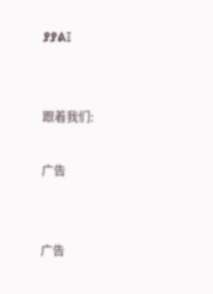ያያል፤


跟着我们:

广告


广告